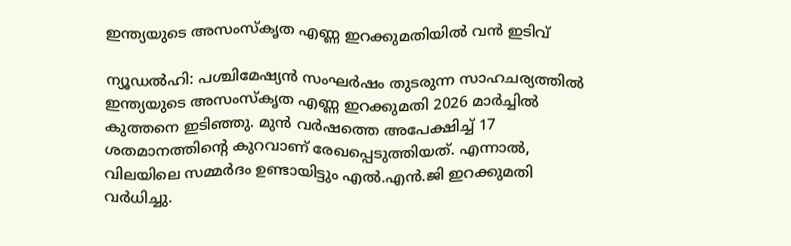ഇന്ത്യയുടെ അസംസ്കൃത എണ്ണ ഇറക്കുമതിയിൽ വൻ ഇടിവ്

ന്യൂഡൽഹി: പശ്ചിമേഷ്യൻ സംഘർഷം തുടരുന്ന സാഹചര്യത്തിൽ ഇന്ത്യയുടെ അസംസ്കൃത എണ്ണ ഇറക്കുമതി 2026 മാർച്ചിൽ കുത്തനെ ഇടിഞ്ഞു. മുൻ വർഷത്തെ അപേക്ഷിച്ച് 17 ശതമാനത്തിന്‍റെ കുറവാണ് രേഖപ്പെടുത്തിയത്. എന്നാൽ, വിലയിലെ സമ്മർദം ഉണ്ടായിട്ടും എൽ.എൻ.ജി ഇറക്കുമതി വർധിച്ചു.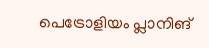പെട്രോളിയം പ്ലാനിങ്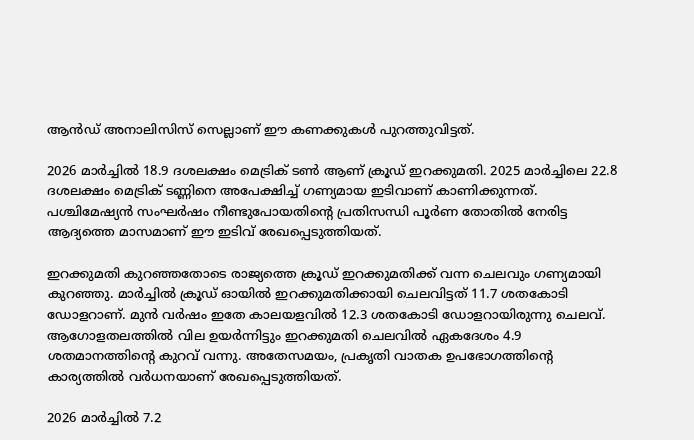ആൻഡ് അനാലിസിസ് സെല്ലാണ് ഈ കണക്കുകൾ പുറത്തുവിട്ടത്.

2026 മാർച്ചിൽ 18.9 ദശലക്ഷം മെട്രിക് ടൺ ആണ് ക്രൂഡ് ഇറക്കുമതി. 2025 മാർച്ചിലെ 22.8 ദശലക്ഷം മെട്രിക് ടണ്ണിനെ അപേക്ഷിച്ച് ഗണ്യമായ ഇടിവാണ് കാണിക്കുന്നത്. പശ്ചിമേഷ്യൻ സംഘർഷം നീണ്ടുപോയതിന്‍റെ പ്രതിസന്ധി പൂർണ തോതിൽ നേരിട്ട ആദ്യത്തെ മാസമാണ് ഈ ഇടിവ് രേഖപ്പെടുത്തിയത്.

ഇറക്കുമതി കുറഞ്ഞതോടെ രാജ്യത്തെ ക്രൂഡ് ഇറക്കുമതിക്ക് വന്ന ചെലവും ഗണ്യമായി കുറഞ്ഞു. മാർച്ചിൽ ക്രൂഡ് ഓയിൽ ഇറക്കുമതിക്കായി ചെലവിട്ടത് 11.7 ശതകോടി ഡോളറാണ്. മുൻ വർഷം ഇതേ കാലയളവിൽ 12.3 ശതകോടി ഡോളറായിരുന്നു ചെലവ്. ആഗോളതലത്തിൽ വില ഉയർന്നിട്ടും ഇറക്കുമതി ചെലവിൽ ഏകദേശം 4.9 ശതമാനത്തിന്‍റെ കുറവ് വന്നു. അതേസമയം, പ്രകൃതി വാതക ഉപഭോഗത്തിന്‍റെ കാര്യത്തിൽ വർധനയാണ് രേഖപ്പെടുത്തിയത്.

2026 മാർച്ചിൽ 7.2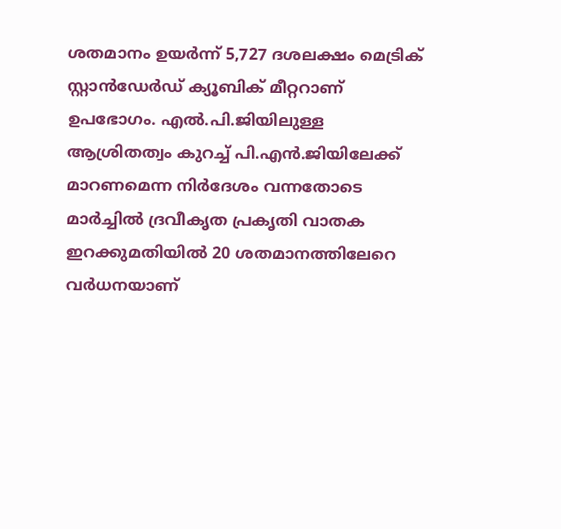ശതമാനം ഉയർന്ന് 5,727 ദശലക്ഷം മെട്രിക് സ്റ്റാൻഡേർഡ് ക്യൂബിക് മീറ്ററാണ് ഉപഭോഗം. എൽ.പി.ജിയിലുള്ള ആശ്രിതത്വം കുറച്ച് പി.എൻ.ജിയിലേക്ക് മാറണമെന്ന നിർദേശം വന്നതോടെ മാർച്ചിൽ ദ്രവീകൃത പ്രകൃതി വാതക ഇറക്കുമതിയിൽ 20 ശതമാനത്തിലേറെ വർധനയാണ്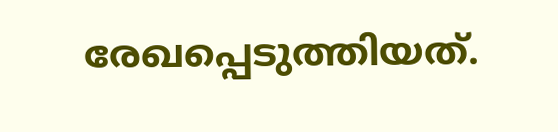രേഖപ്പെടുത്തിയത്.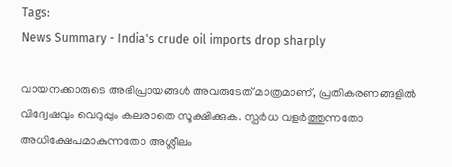Tags:
News Summary - India's crude oil imports drop sharply

വായനക്കാരുടെ അഭിപ്രായങ്ങള്‍ അവരുടേത് മാത്രമാണ്, പ്രതികരണങ്ങളിൽ വിദ്വേഷവും വെറുപ്പും കലരാതെ സൂക്ഷിക്കുക. സ്പർധ വളർത്തുന്നതോ അധിക്ഷേപമാകുന്നതോ അശ്ലീലം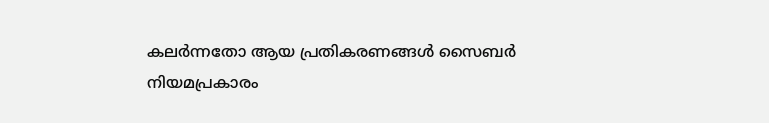കലർന്നതോ ആയ പ്രതികരണങ്ങൾ സൈബർ നിയമപ്രകാരം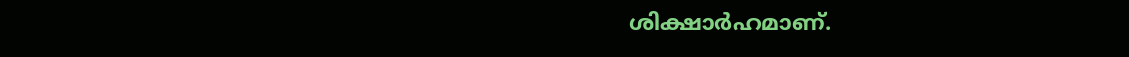ശിക്ഷാർഹമാണ്.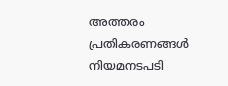അത്തരം പ്രതികരണങ്ങൾ നിയമനടപടി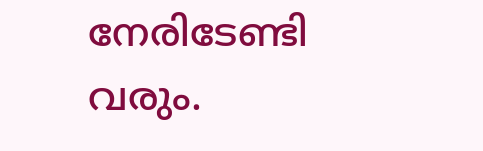നേരിടേണ്ടി വരും.